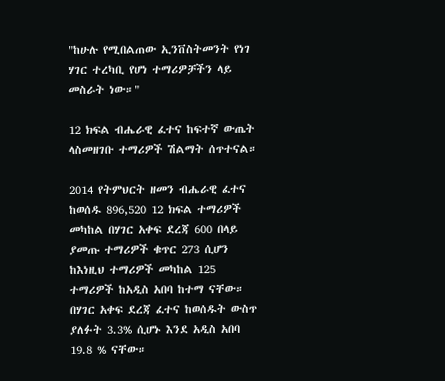"ከሁሉ የሚበልጠው ኢንቨስትመንት የነገ ሃገር ተረካቢ የሆነ ተማሪዎቻችን ላይ መስራት ነው።"

12 ክፍል ብሔራዊ ፈተና ከፍተኛ ውጤት ላስመዘገቡ ተማሪዎች ሽልማት ሰጥተናል።

2014 የትምህርት ዘመን ብሔራዊ ፈተና ከወሰዱ 896,520 12 ክፍል ተማሪዎች መካከል በሃገር አቀፍ ደረጃ 600 በላይ ያመጡ ተማሪዎች ቁጥር 273 ሲሆን ከእነዚህ ተማሪዎች መካከል 125 ተማሪዎች ከአዲስ አበባ ከተማ ናቸው። በሃገር አቀፍ ደረጃ ፈተና ከወሰዱት ውስጥ ያለፉት 3.3% ሲሆኑ እንደ አዲስ አበባ 19.8 % ናቸው።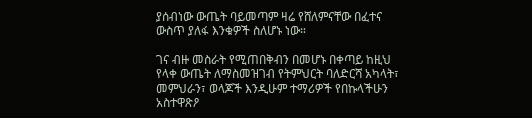ያሰብነው ውጤት ባይመጣም ዛሬ የሸለምናቸው በፈተና ውስጥ ያለፋ እንቁዎች ስለሆኑ ነው።

ገና ብዙ መስራት የሚጠበቅብን በመሆኑ በቀጣይ ከዚህ የላቀ ውጤት ለማስመዝገብ የትምህርት ባለድርሻ አካላት፣ መምህራን፣ ወላጆች እንዲሁም ተማሪዎች የበኩላችሁን አስተዋጽዖ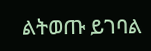ልትወጡ ይገባል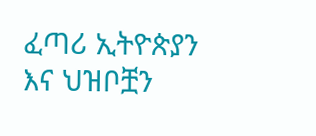ፈጣሪ ኢትዮጵያን እና ህዝቦቿን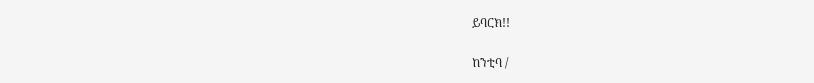ይባርክ!!

ከንቲባ /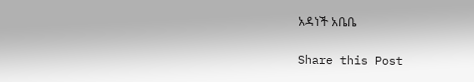አዳነች አቤቤ

Share this Post